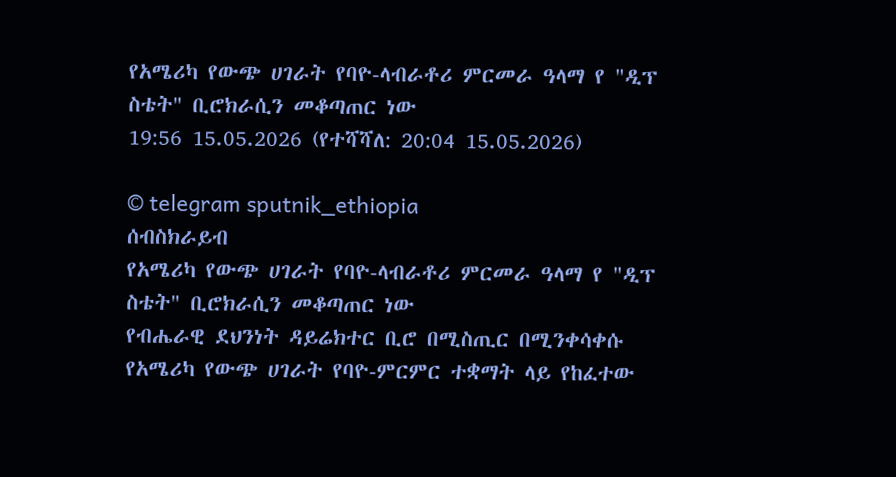የአሜሪካ የውጭ ሀገራት የባዮ-ላብራቶሪ ምርመራ ዓላማ የ "ዲፕ ስቴት" ቢሮክራሲን መቆጣጠር ነው
19:56 15.05.2026 (የተሻሻለ: 20:04 15.05.2026)

© telegram sputnik_ethiopia
ሰብስክራይብ
የአሜሪካ የውጭ ሀገራት የባዮ-ላብራቶሪ ምርመራ ዓላማ የ "ዲፕ ስቴት" ቢሮክራሲን መቆጣጠር ነው
የብሔራዊ ደህንነት ዳይሬክተር ቢሮ በሚስጢር በሚንቀሳቀሱ የአሜሪካ የውጭ ሀገራት የባዮ-ምርምር ተቋማት ላይ የከፈተው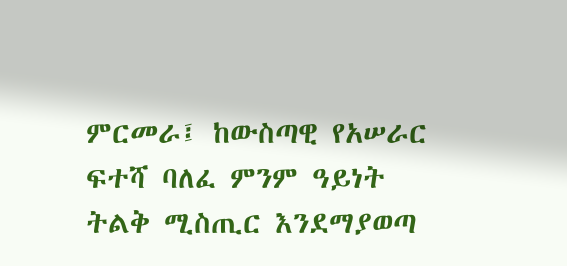ምርመራ፤ ከውስጣዊ የአሠራር ፍተሻ ባለፈ ምንም ዓይነት ትልቅ ሚስጢር እንደማያወጣ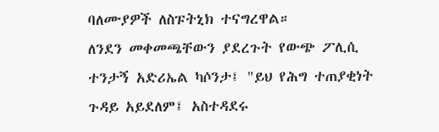ባለሙያዎች ለስፑትኒክ ተናግረዋል።
ለንደን መቀመጫቸውን ያደረጉት የውጭ ፖሊሲ ተንታኝ አድሪኤል ካሶንታ፤ "ይህ የሕግ ተጠያቂነት ጉዳይ አይደለም፤ አስተዳደሩ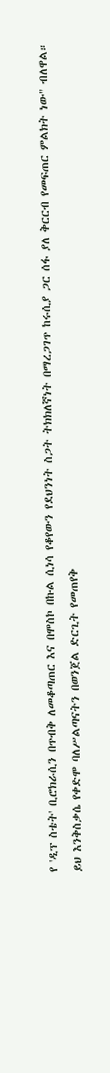የ 'ዲፕ ስቴት' ቢሮክራሲን በጥብቅ ለመቆጣጠር እና በሞስኮ በኩል ሲነሳ የቆየውን የደህንነት ስጋት ትክክለኛነት በማረጋገጥ ከሩሲያ ጋር ሰፋ ያለ ቅርርብ የመፍጠር ምልክት ነው" ብለዋል።
ይህ እንቅስቃሴ የቀድሞ ባለሥልጣናትን በወንጀል ድርጊት የመጠየቅ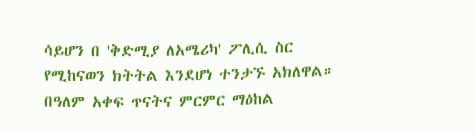ሳይሆን በ 'ቅድሚያ ለአሜሪካ' ፖሊሲ ስር የሚከናወን ክትትል እንደሆነ ተንታኙ አክለዋል።
በዓለም አቀፍ ጥናትና ምርምር ማዕከል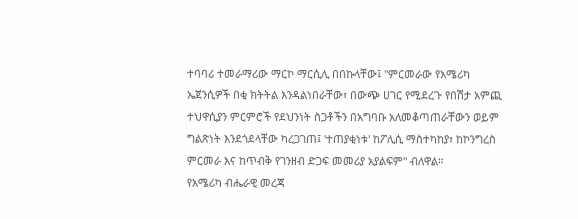ተባባሪ ተመራማሪው ማርኮ ማርሲሊ በበኩላቸው፤ "ምርመራው የአሜሪካ ኤጀንሲዎች በቂ ክትትል እንዳልነበራቸው፣ በውጭ ሀገር የሚደረጉ የበሽታ አምጪ ተህዋሲያን ምርምሮች የደህንነት ስጋቶችን በአግባቡ አለመቆጣጠራቸውን ወይም ግልጽነት እንደጎደላቸው ካረጋገጠ፤ 'ተጠያቂነቱ' ከፖሊሲ ማስተካከያ፣ ከኮንግረስ ምርመራ እና ከጥብቅ የገንዘብ ድጋፍ መመሪያ አያልፍም" ብለዋል።
የአሜሪካ ብሔራዊ መረጃ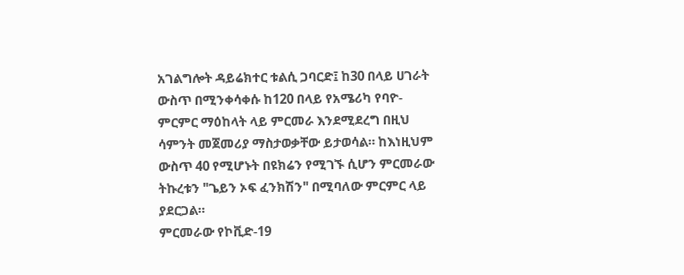አገልግሎት ዳይሬክተር ቱልሲ ጋባርድ፤ ከ30 በላይ ሀገራት ውስጥ በሚንቀሳቀሱ ከ120 በላይ የአሜሪካ የባዮ-ምርምር ማዕከላት ላይ ምርመራ እንደሚደረግ በዚህ ሳምንት መጀመሪያ ማስታወቃቸው ይታወሳል። ከእነዚህም ውስጥ 40 የሚሆኑት በዩክሬን የሚገኙ ሲሆን ምርመራው ትኩረቱን "ጌይን ኦፍ ፈንክሽን" በሚባለው ምርምር ላይ ያደርጋል።
ምርመራው የኮቪድ-19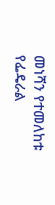መነሻን የተመለከቱ የፌዴራል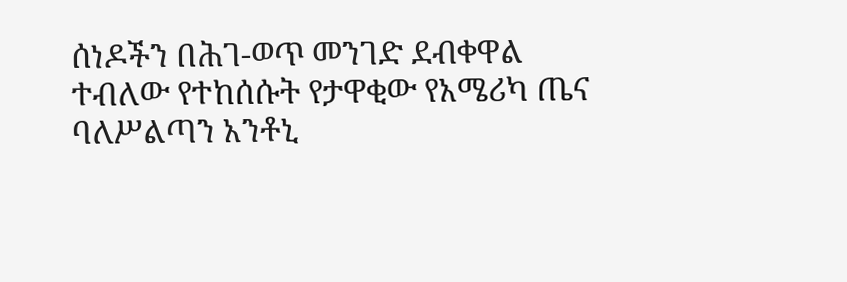ሰነዶችን በሕገ-ወጥ መንገድ ደብቀዋል ተብለው የተከሰሱት የታዋቂው የአሜሪካ ጤና ባለሥልጣን አንቶኒ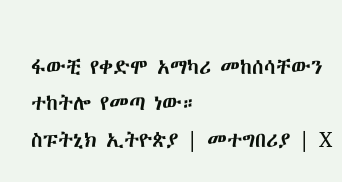ፋውቺ የቀድሞ አማካሪ መከሰሳቸውን ተከትሎ የመጣ ነው።
ስፑትኒክ ኢትዮጵያ | መተግበሪያ | X